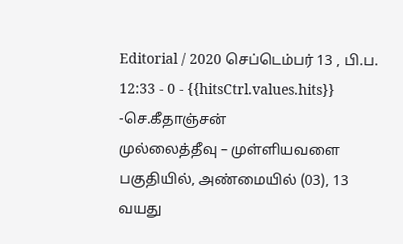Editorial / 2020 செப்டெம்பர் 13 , பி.ப. 12:33 - 0 - {{hitsCtrl.values.hits}}
-செ.கீதாஞ்சன்
முல்லைத்தீவு – முள்ளியவளை பகுதியில், அண்மையில் (03), 13 வயது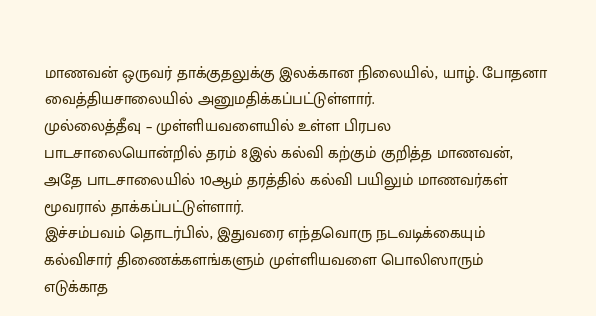மாணவன் ஒருவர் தாக்குதலுக்கு இலக்கான நிலையில், யாழ். போதனா வைத்தியசாலையில் அனுமதிக்கப்பட்டுள்ளார்.
முல்லைத்தீவு – முள்ளியவளையில் உள்ள பிரபல பாடசாலையொன்றில் தரம் 8இல் கல்வி கற்கும் குறித்த மாணவன், அதே பாடசாலையில் 10ஆம் தரத்தில் கல்வி பயிலும் மாணவர்கள் மூவரால் தாக்கப்பட்டுள்ளார்.
இச்சம்பவம் தொடர்பில், இதுவரை எந்தவொரு நடவடிக்கையும் கல்விசார் திணைக்களங்களும் முள்ளியவளை பொலிஸாரும் எடுக்காத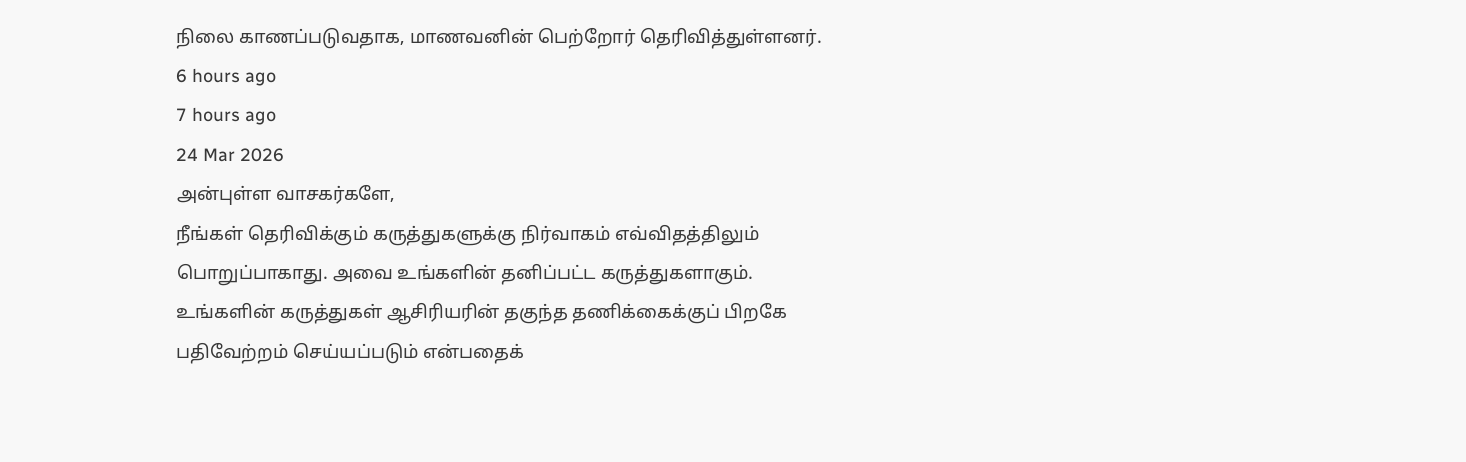நிலை காணப்படுவதாக, மாணவனின் பெற்றோர் தெரிவித்துள்ளனர்.
6 hours ago
7 hours ago
24 Mar 2026
அன்புள்ள வாசகர்களே,
நீங்கள் தெரிவிக்கும் கருத்துகளுக்கு நிர்வாகம் எவ்விதத்திலும் பொறுப்பாகாது. அவை உங்களின் தனிப்பட்ட கருத்துகளாகும். உங்களின் கருத்துகள் ஆசிரியரின் தகுந்த தணிக்கைக்குப் பிறகே பதிவேற்றம் செய்யப்படும் என்பதைக்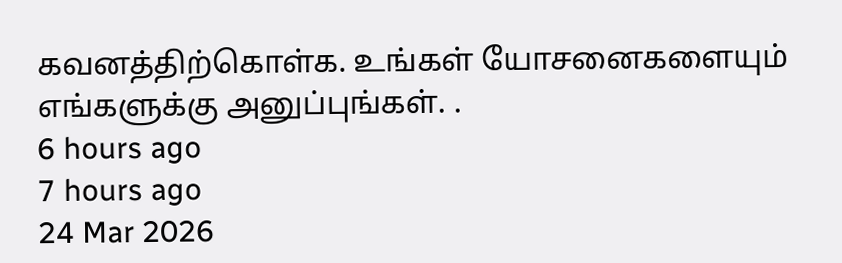கவனத்திற்கொள்க. உங்கள் யோசனைகளையும் எங்களுக்கு அனுப்புங்கள். .
6 hours ago
7 hours ago
24 Mar 2026